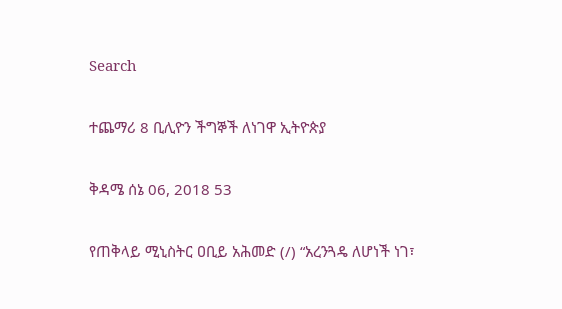Search

ተጨማሪ 8 ቢሊዮን ችግኞች ለነገዋ ኢትዮጵያ

ቅዳሜ ሰኔ 06, 2018 53

የጠቅላይ ሚኒስትር ዐቢይ አሕመድ (/) “አረንጓዴ ለሆነች ነገ፣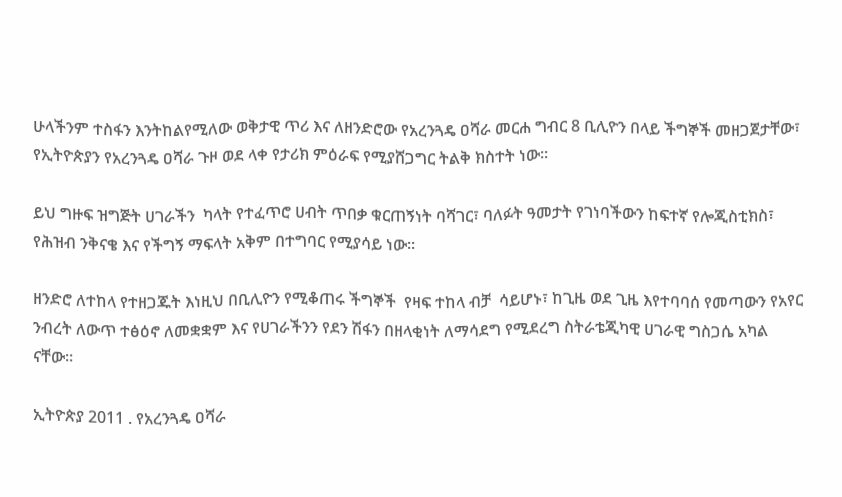ሁላችንም ተስፋን እንትከልየሚለው ወቅታዊ ጥሪ እና ለዘንድሮው የአረንጓዴ ዐሻራ መርሐ ግብር 8 ቢሊዮን በላይ ችግኞች መዘጋጀታቸው፣ የኢትዮጵያን የአረንጓዴ ዐሻራ ጉዞ ወደ ላቀ የታሪክ ምዕራፍ የሚያሸጋግር ትልቅ ክስተት ነው።

ይህ ግዙፍ ዝግጅት ሀገራችን  ካላት የተፈጥሮ ሀብት ጥበቃ ቁርጠኝነት ባሻገር፣ ባለፉት ዓመታት የገነባችውን ከፍተኛ የሎጂስቲክስ፣ የሕዝብ ንቅናቄ እና የችግኝ ማፍላት አቅም በተግባር የሚያሳይ ነው።

ዘንድሮ ለተከላ የተዘጋጁት እነዚህ በቢሊዮን የሚቆጠሩ ችግኞች  የዛፍ ተከላ ብቻ  ሳይሆኑ፣ ከጊዜ ወደ ጊዜ እየተባባሰ የመጣውን የአየር ንብረት ለውጥ ተፅዕኖ ለመቋቋም እና የሀገራችንን የደን ሽፋን በዘላቂነት ለማሳደግ የሚደረግ ስትራቴጂካዊ ሀገራዊ ግስጋሴ አካል ናቸው።

ኢትዮጵያ 2011 . የአረንጓዴ ዐሻራ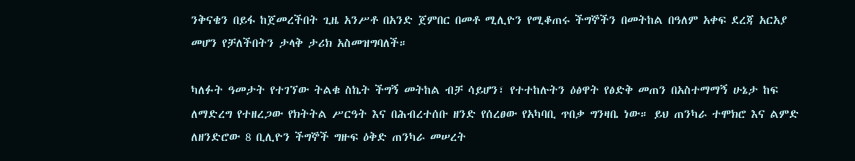ንቅናቄን በይፋ ከጀመረችበት ጊዜ አንሥቶ በአንድ ጀምበር በመቶ ሚሊዮን የሚቆጠሩ ችግኞችን በመትከል በዓለም አቀፍ ደረጃ አርአያ መሆን የቻለችበትን ታላቅ ታሪክ አስመዝግባለች።

ካለፉት ዓመታት የተገኘው ትልቁ ስኬት ችግኝ መትከል ብቻ ሳይሆን፣ የተተከሉትን ዕፅዋት የፅድቅ መጠን በአስተማማኝ ሁኔታ ከፍ ለማድረግ የተዘረጋው የክትትል ሥርዓት እና በሕብረተሰቡ ዘንድ የሰረፀው የአካባቢ ጥበቃ ግንዛቤ ነው። ይህ ጠንካራ ተሞክሮ እና ልምድ ለዘንድሮው 8 ቢሊዮን ችግኞች ግዙፍ ዕቅድ ጠንካራ መሠረት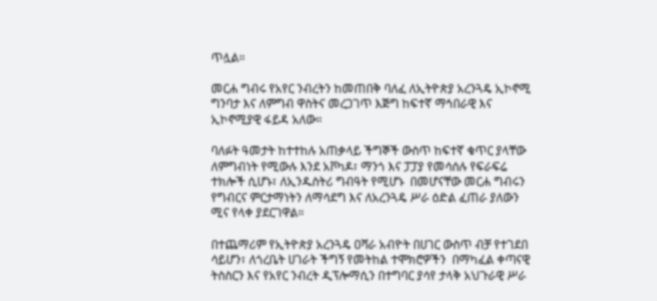ጥሏል።

መርሐ ግብሩ የአየር ንብረትን ከመጠበቅ ባለፈ ለኢትዮጵያ አረንጓዴ ኢኮኖሚ ግንባታ እና ለምግብ ዋስትና መረጋገጥ እጅግ ከፍተኛ ማኅበራዊ እና ኢኮኖሚያዊ ፋይዳ አለው።

ባለፉት ዓመታት ከተተከሉ አጠቃላይ ችግኞች ውስጥ ከፍተኛ ቁጥር ያላቸው ለምግብነት የሚውሉ እንደ አቮካዶ፣ ማንጎ እና ፓፓያ የመሳሰሉ የፍራፍሬ ተክሎች ሲሆኑ፣ ለኢንዱስትሪ ግብዓት የሚሆኑ  በመሆናቸው መርሐ ግብሩን የግብርና ምርታማነትን ለማሳደግ እና ለአረንጓዴ ሥራ ዕድል ፈጠራ ያለውን ሚና የላቀ ያደርገዋል።

በተጨማሪም የኢትዮጵያ አረንጓዴ ዐሻራ አብዮት በሀገር ውስጥ ብቻ የተገደበ ሳይሆን፣ ለጎረቤት ሀገራት ችግኝ የመትከል ተሞክሮዎችን  በማካፈል ቀጣናዊ ትስስርን እና የአየር ንብረት ዲፕሎማሲን በተግባር ያሳየ ታላቅ አህጉራዊ ሥራ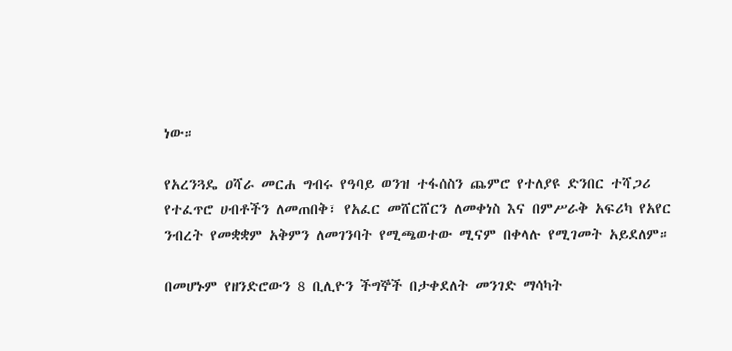ነው።

የአረንጓዴ ዐሻራ መርሐ ግብሩ የዓባይ ወንዝ ተፋሰስን ጨምሮ የተለያዩ ድንበር ተሻጋሪ የተፈጥሮ ሀብቶችን ለመጠበቅ፣ የአፈር መሸርሸርን ለመቀነስ እና በምሥራቅ አፍሪካ የአየር ንብረት የመቋቋም አቅምን ለመገንባት የሚጫወተው ሚናም በቀላሉ የሚገመት አይደለም።

በመሆኑም የዘንድሮውን 8 ቢሊዮን ችግኞች በታቀደለት መንገድ ማሳካት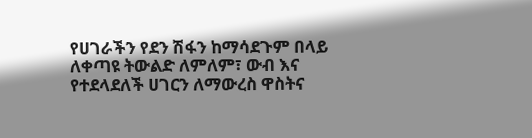የሀገራችን የደን ሽፋን ከማሳደጉም በላይ ለቀጣዩ ትውልድ ለምለም፣ ውብ እና የተደላደለች ሀገርን ለማውረስ ዋስትና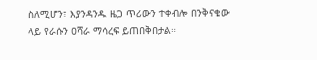ስለሚሆን፣ እያንዳንዱ ዜጋ ጥሪውን ተቀብሎ በንቅናቄው ላይ የራሱን ዐሻራ ማሳረፍ ይጠበቅበታል።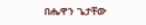በሔዋን ጌታቸው